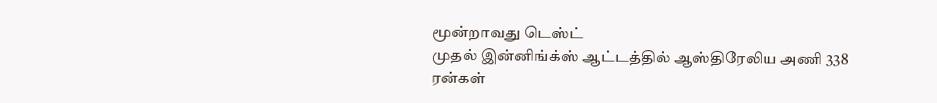மூன்றாவது டெஸ்ட்
முதல் இன்னிங்க்ஸ் ஆட்டத்தில் ஆஸ்திரேலிய அணி 338 ரன்கள்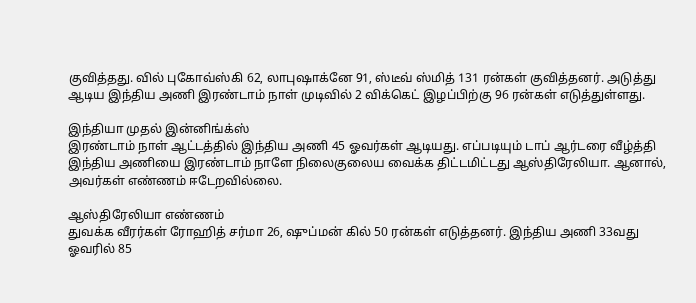குவித்தது. வில் புகோவ்ஸ்கி 62, லாபுஷாக்னே 91, ஸ்டீவ் ஸ்மித் 131 ரன்கள் குவித்தனர். அடுத்து ஆடிய இந்திய அணி இரண்டாம் நாள் முடிவில் 2 விக்கெட் இழப்பிற்கு 96 ரன்கள் எடுத்துள்ளது.

இந்தியா முதல் இன்னிங்க்ஸ்
இரண்டாம் நாள் ஆட்டத்தில் இந்திய அணி 45 ஓவர்கள் ஆடியது. எப்படியும் டாப் ஆர்டரை வீழ்த்தி இந்திய அணியை இரண்டாம் நாளே நிலைகுலைய வைக்க திட்டமிட்டது ஆஸ்திரேலியா. ஆனால், அவர்கள் எண்ணம் ஈடேறவில்லை.

ஆஸ்திரேலியா எண்ணம்
துவக்க வீரர்கள் ரோஹித் சர்மா 26, ஷுப்மன் கில் 50 ரன்கள் எடுத்தனர். இந்திய அணி 33வது ஓவரில் 85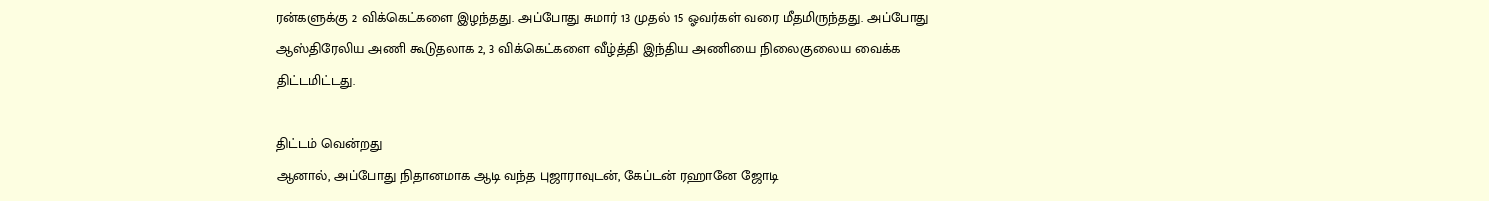ரன்களுக்கு 2 விக்கெட்களை இழந்தது. அப்போது சுமார் 13 முதல் 15 ஓவர்கள் வரை மீதமிருந்தது. அப்போது ஆஸ்திரேலிய அணி கூடுதலாக 2, 3 விக்கெட்களை வீழ்த்தி இந்திய அணியை நிலைகுலைய வைக்க திட்டமிட்டது.

திட்டம் வென்றது
ஆனால், அப்போது நிதானமாக ஆடி வந்த புஜாராவுடன், கேப்டன் ரஹானே ஜோடி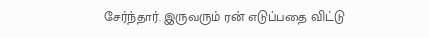சேர்ந்தார். இருவரும் ரன் எடுப்பதை விட்டு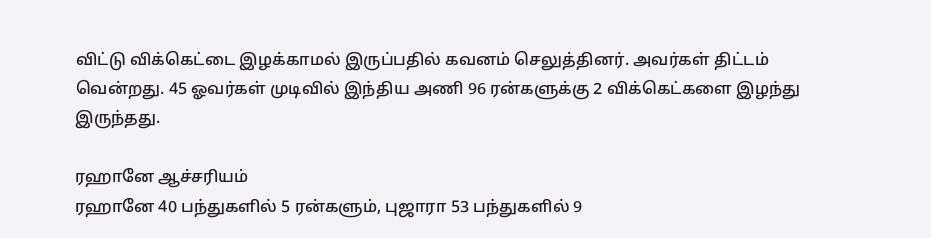விட்டு விக்கெட்டை இழக்காமல் இருப்பதில் கவனம் செலுத்தினர். அவர்கள் திட்டம் வென்றது. 45 ஓவர்கள் முடிவில் இந்திய அணி 96 ரன்களுக்கு 2 விக்கெட்களை இழந்து இருந்தது.

ரஹானே ஆச்சரியம்
ரஹானே 40 பந்துகளில் 5 ரன்களும், புஜாரா 53 பந்துகளில் 9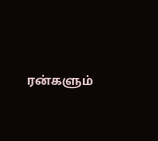ரன்களும்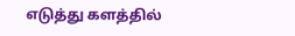எடுத்து களத்தில்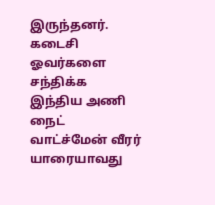இருந்தனர். கடைசி ஓவர்களை சந்திக்க இந்திய அணி நைட் வாட்ச்மேன் வீரர் யாரையாவது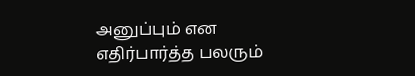அனுப்பும் என எதிர்பார்த்த பலரும்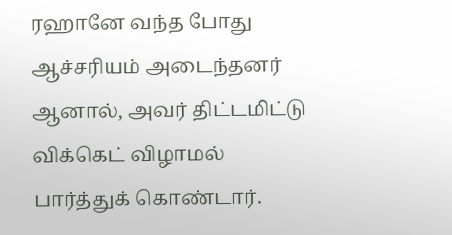ரஹானே வந்த போது ஆச்சரியம் அடைந்தனர் ஆனால், அவர் திட்டமிட்டு விக்கெட் விழாமல் பார்த்துக் கொண்டார்.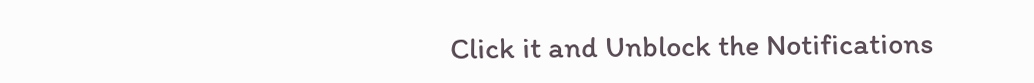Click it and Unblock the Notifications